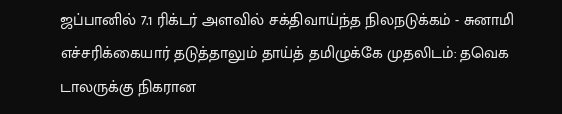ஜப்பானில் 7.1 ரிக்டர் அளவில் சக்திவாய்ந்த நிலநடுக்கம் - சுனாமி எச்சரிக்கையார் தடுத்தாலும் தாய்த் தமிழுக்கே முதலிடம்: தவெக டாலருக்கு நிகரான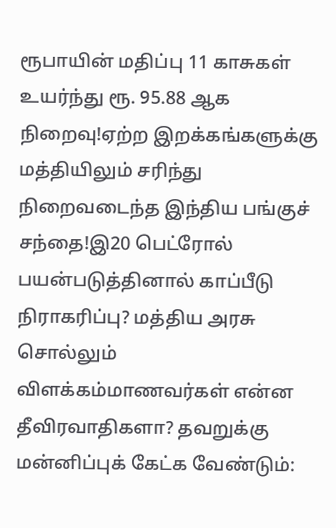ரூபாயின் மதிப்பு 11 காசுகள் உயர்ந்து ரூ. 95.88 ஆக நிறைவு!ஏற்ற இறக்கங்களுக்கு மத்தியிலும் சரிந்து நிறைவடைந்த இந்திய பங்குச் சந்தை!இ20 பெட்ரோல் பயன்படுத்தினால் காப்பீடு நிராகரிப்பு? மத்திய அரசு சொல்லும் விளக்கம்மாணவர்கள் என்ன தீவிரவாதிகளா? தவறுக்கு மன்னிப்புக் கேட்க வேண்டும்: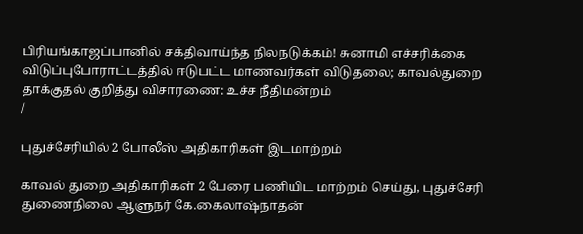பிரியங்காஜப்பானில் சக்திவாய்ந்த நிலநடுக்கம்! சுனாமி எச்சரிக்கை விடுப்புபோராட்டத்தில் ஈடுபட்ட மாணவர்கள் விடுதலை; காவல்துறை தாக்குதல் குறித்து விசாரணை: உச்ச நீதிமன்றம்
/

புதுச்சேரியில் 2 போலீஸ் அதிகாரிகள் இடமாற்றம்

காவல் துறை அதிகாரிகள் 2 பேரை பணியிட மாற்றம் செய்து, புதுச்சேரி துணைநிலை ஆளுநர் கே.கைலாஷ்நாதன்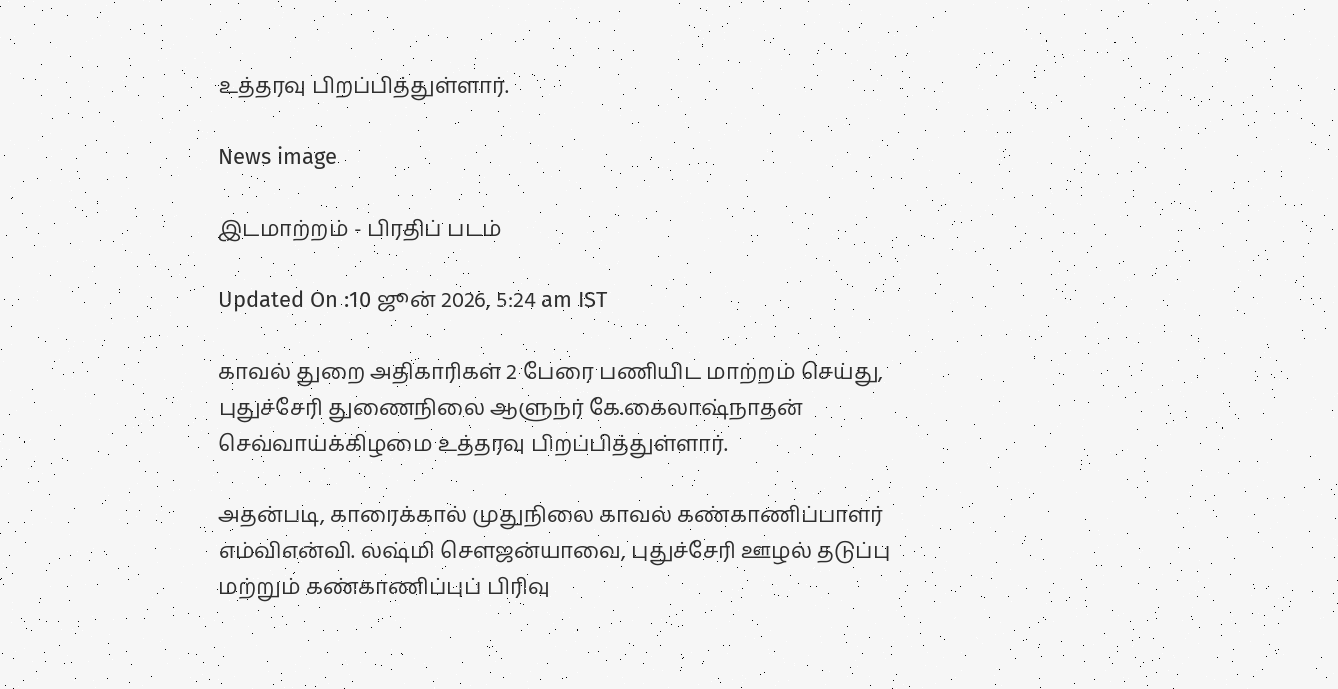உத்தரவு பிறப்பித்துள்ளார்.

News image

இடமாற்றம் - பிரதிப் படம்

Updated On :10 ஜூன் 2026, 5:24 am IST

காவல் துறை அதிகாரிகள் 2 பேரை பணியிட மாற்றம் செய்து, புதுச்சேரி துணைநிலை ஆளுநர் கே.கைலாஷ்நாதன் செவ்வாய்க்கிழமை உத்தரவு பிறப்பித்துள்ளார்.

அதன்படி, காரைக்கால் முதுநிலை காவல் கண்காணிப்பாளர் எம்விஎன்வி. லஷ்மி சௌஜன்யாவை, புதுச்சேரி ஊழல் தடுப்பு மற்றும் கண்காணிப்புப் பிரிவு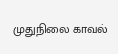முதுநிலை காவல்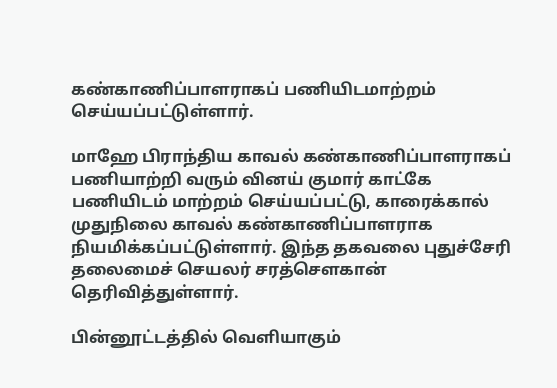கண்காணிப்பாளராகப் பணியிடமாற்றம் செய்யப்பட்டுள்ளார்.

மாஹே பிராந்திய காவல் கண்காணிப்பாளராகப் பணியாற்றி வரும் வினய் குமார் காட்கே பணியிடம் மாற்றம் செய்யப்பட்டு, காரைக்கால் முதுநிலை காவல் கண்காணிப்பாளராக நியமிக்கப்பட்டுள்ளார். இந்த தகவலை புதுச்சேரி தலைமைச் செயலர் சரத்சௌகான் தெரிவித்துள்ளார்.

பின்னூட்டத்தில் வெளியாகும்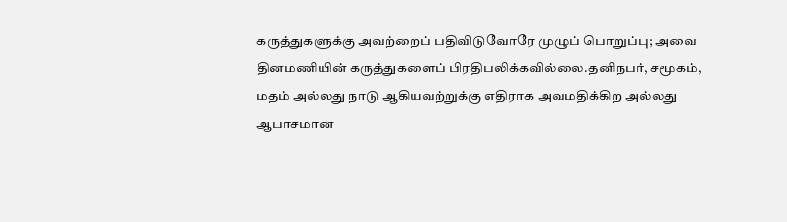கருத்துகளுக்கு அவற்றைப் பதிவிடுவோரே முழுப் பொறுப்பு; அவை தினமணியின் கருத்துகளைப் பிரதிபலிக்கவில்லை.தனிநபர், சமூகம், மதம் அல்லது நாடு ஆகியவற்றுக்கு எதிராக அவமதிக்கிற அல்லது ஆபாசமான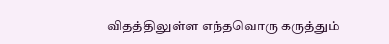விதத்திலுள்ள எந்தவொரு கருத்தும்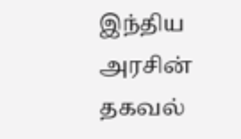இந்திய அரசின் தகவல்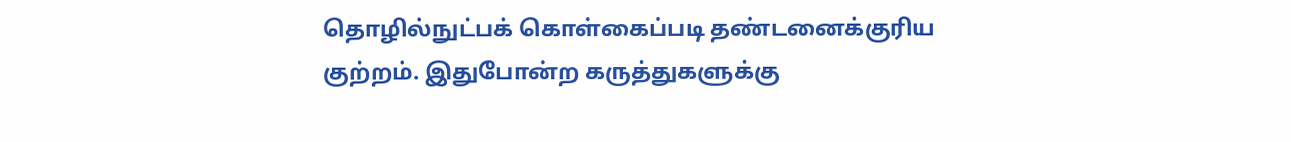தொழில்நுட்பக் கொள்கைப்படி தண்டனைக்குரிய குற்றம். இதுபோன்ற கருத்துகளுக்கு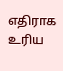எதிராக உரிய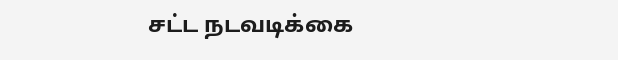சட்ட நடவடிக்கை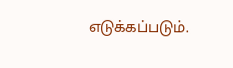எடுக்கப்படும்.